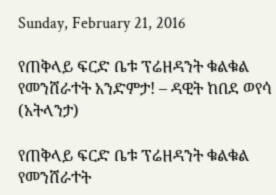Sunday, February 21, 2016

የጠቅላይ ፍርድ ቤቱ ፕሬዘዳንት ቁልቁል የመንሸራተት አንድምታ! – ዳዊት ከበደ ወየሳ (አትላንታ)

የጠቅላይ ፍርድ ቤቱ ፕሬዘዳንት ቁልቁል የመንሸራተት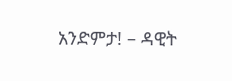አንድምታ! – ዳዊት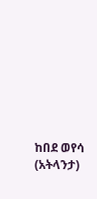ከበደ ወየሳ (አትላንታ)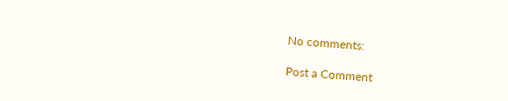No comments:

Post a Comment